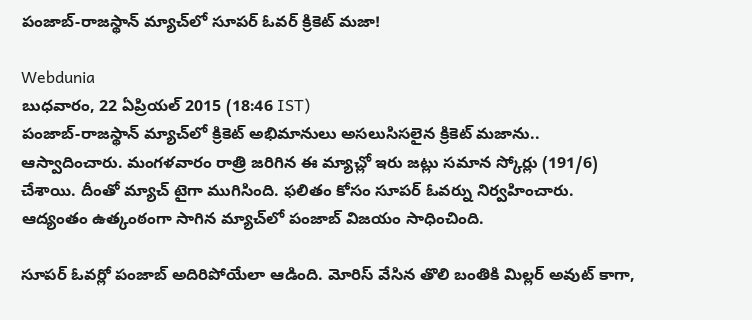పంజాబ్-రాజస్థాన్ మ్యాచ్‌లో సూపర్ ఓవర్ క్రికెట్ మజా!

Webdunia
బుధవారం, 22 ఏప్రియల్ 2015 (18:46 IST)
పంజాబ్-రాజస్థాన్ మ్యాచ్‌లో క్రికెట్ అభిమానులు అసలుసిసలైన క్రికెట్ మజాను.. ఆస్వాదించారు. మంగళవారం రాత్రి జరిగిన ఈ మ్యాచ్లో ఇరు జట్లు సమాన స్కోర్లు (191/6) చేశాయి. దీంతో మ్యాచ్ టైగా ముగిసింది. ఫలితం కోసం సూపర్ ఓవర్ను నిర్వహించారు. ఆద్యంతం ఉత్కంఠంగా సాగిన మ్యాచ్‌లో పంజాబ్ విజయం సాధించింది.

సూపర్ ఓవర్లో పంజాబ్ అదిరిపోయేలా ఆడింది. మోరిస్ వేసిన తొలి బంతికి మిల్లర్ అవుట్ కాగా,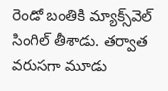రెండో బంతికి మ్యాక్స్‌వెల్ సింగిల్ తీశాడు. తర్వాత వరుసగా మూడు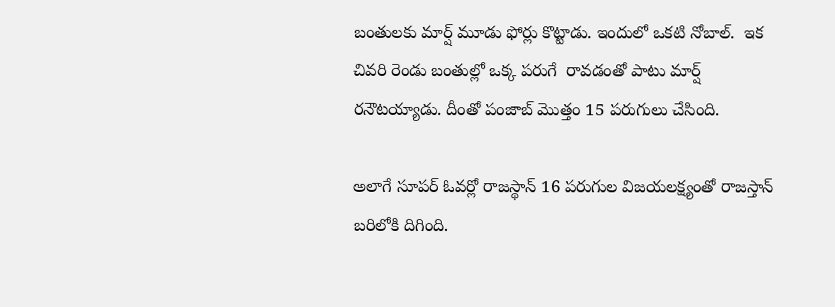బంతులకు మార్ష్ మూడు ఫోర్లు కొట్టాడు. ఇందులో ఒకటి నోబాల్.  ఇక చివరి రెండు బంతుల్లో ఒక్క పరుగే  రావడంతో పాటు మార్ష్ రనౌటయ్యాడు. దీంతో పంజాబ్ మొత్తం 15 పరుగులు చేసింది.

అలాగే సూపర్ ఓవర్లో రాజస్థాన్ 16 పరుగుల విజయలక్ష్యంతో రాజస్తాన్ బరిలోకి దిగింది.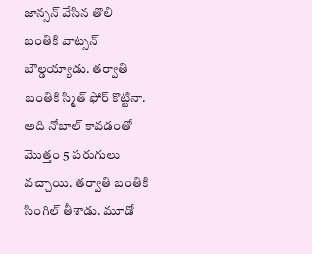జాన్సన్ వేసిన తొలి బంతికి వాట్సన్ బౌల్డయ్యాడు. తర్వాతి బంతికి స్మిత్ ఫోర్ కొట్టినా. అది నోబాల్ కావడంతో మొత్తం 5 పరుగులు వచ్చాయి. తర్వాతి బంతికి సింగిల్ తీశాడు. మూడో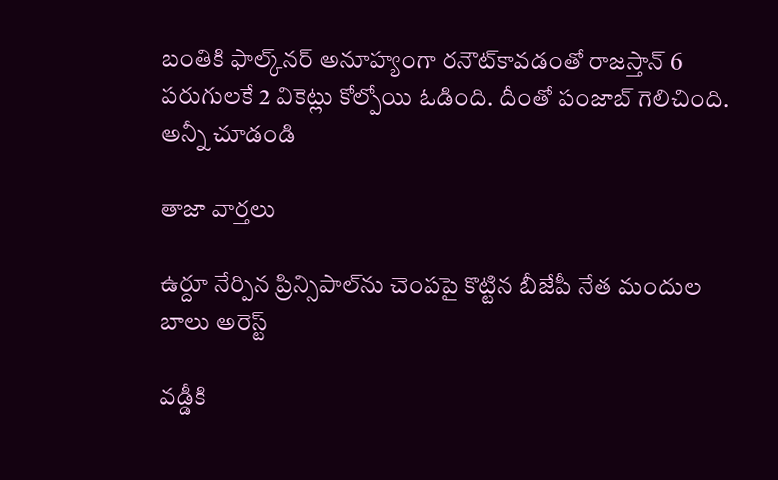బంతికి ఫాల్క్‌నర్ అనూహ్యంగా రనౌట్‌కావడంతో రాజస్తాన్ 6 పరుగులకే 2 వికెట్లు కోల్పోయి ఓడింది. దీంతో పంజాబ్ గెలిచింది.
అన్నీ చూడండి

తాజా వార్తలు

ఉర్దూ నేర్పిన ప్రిన్సిపాల్‌ను చెంపపై కొట్టిన బీజేపీ నేత మందుల బాలు అరెస్ట్

వడ్డీకి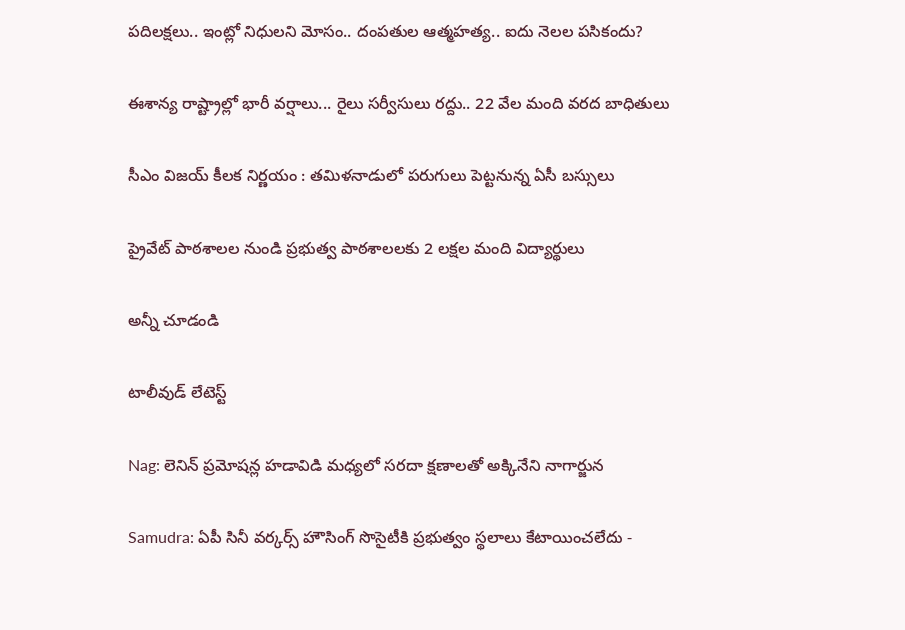పదిలక్షలు.. ఇంట్లో నిధులని మోసం.. దంపతుల ఆత్మహత్య.. ఐదు నెలల పసికందు?

ఈశాన్య రాష్ట్రాల్లో భారీ వర్షాలు... రైలు సర్వీసులు రద్దు.. 22 వేల మంది వరద బాధితులు

సీఎం విజయ్ కీలక నిర్ణయం : తమిళనాడులో పరుగులు పెట్టనున్న ఏసీ బస్సులు

ప్రైవేట్ పాఠశాలల నుండి ప్రభుత్వ పాఠశాలలకు 2 లక్షల మంది విద్యార్థులు

అన్నీ చూడండి

టాలీవుడ్ లేటెస్ట్

Nag: లెనిన్ ప్రమోషన్ల హడావిడి మధ్యలో సరదా క్షణాలతో అక్కినేని నాగార్జున

Samudra: ఏపీ సినీ వర్కర్స్ హౌసింగ్ సొసైటీకి ప్రభుత్వం స్థలాలు కేటాయించలేదు -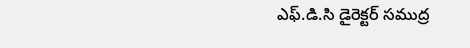ఎఫ్.డి.సి డైరెక్టర్ సముద్ర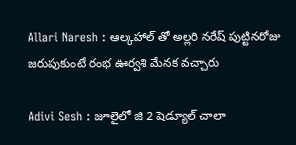Allari Naresh : ఆల్కహాల్ తో అల్లరి నరేష్ పుట్టినరోజు జరుపుకుంటే రంభ ఊర్వశి మేనక వచ్చారు

Adivi Sesh : జూలైలో జి 2 షెడ్యూల్ చాలా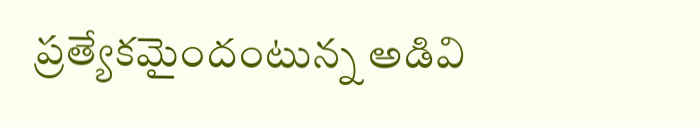ప్రత్యేకమైందంటున్న అడివి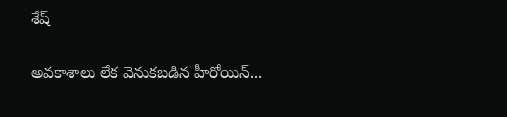శేష్

అవకాశాలు లేక వెనుకబడిన హీరోయిన్...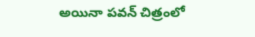అయినా పవన్ చిత్రంలో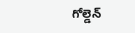గోల్డెన్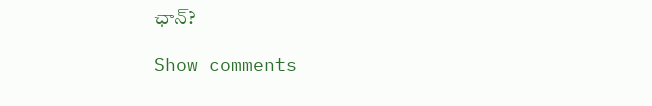ఛాన్?

Show comments